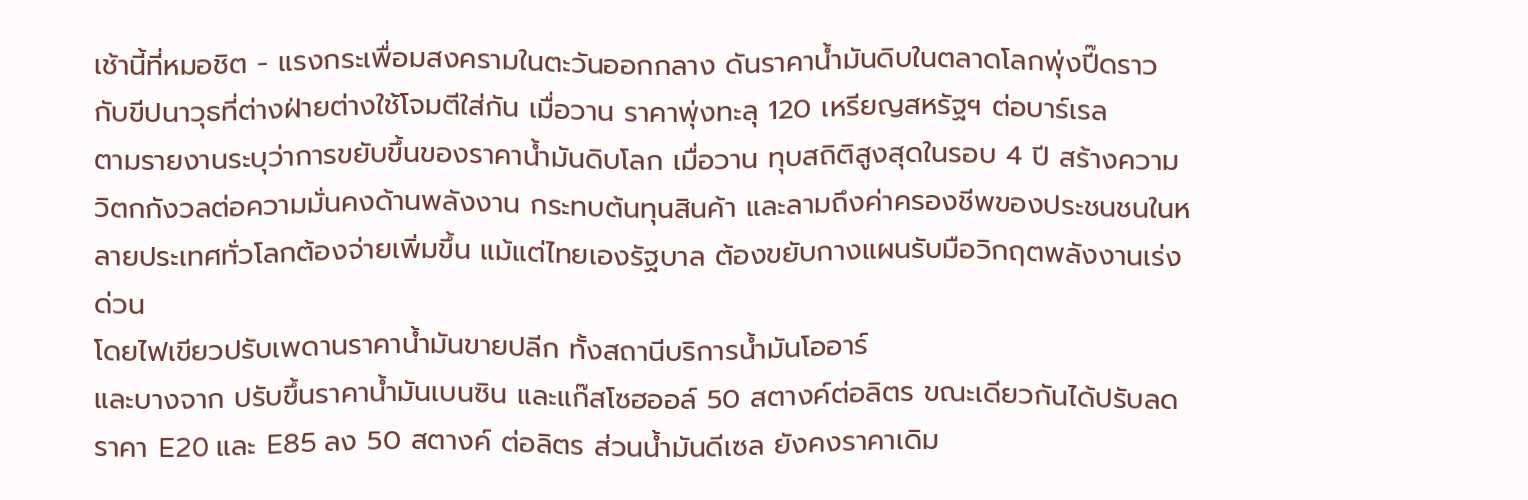เช้านี้ที่หมอชิต - แรงกระเพื่อมสงครามในตะวันออกกลาง ดันราคาน้ำมันดิบในตลาดโลกพุ่งปี๊ดราวกับขีปนาวุธที่ต่างฝ่ายต่างใช้โจมตีใส่กัน เมื่อวาน ราคาพุ่งทะลุ 120 เหรียญสหรัฐฯ ต่อบาร์เรล
ตามรายงานระบุว่าการขยับขึ้นของราคาน้ำมันดิบโลก เมื่อวาน ทุบสถิติสูงสุดในรอบ 4 ปี สร้างความวิตกกังวลต่อความมั่นคงด้านพลังงาน กระทบต้นทุนสินค้า และลามถึงค่าครองชีพของประชนชนในหลายประเทศทั่วโลกต้องจ่ายเพิ่มขึ้น แม้แต่ไทยเองรัฐบาล ต้องขยับกางแผนรับมือวิกฤตพลังงานเร่งด่วน
โดยไฟเขียวปรับเพดานราคาน้ำมันขายปลีก ทั้งสถานีบริการน้ำมันโออาร์
และบางจาก ปรับขึ้นราคาน้ำมันเบนซิน และแก๊สโซฮออล์ 50 สตางค์ต่อลิตร ขณะเดียวกันได้ปรับลดราคา E20 และ E85 ลง 50 สตางค์ ต่อลิตร ส่วนน้ำมันดีเซล ยังคงราคาเดิม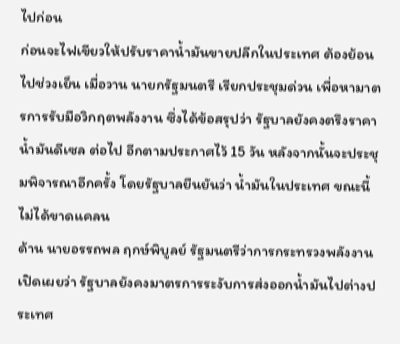ไปก่อน
ก่อนจะไฟเขียวให้ปรับราคาน้ำมันขายปลีกในประเทศ ต้องย้อนไปช่วงเย็น เมื่อวาน นายกรัฐมนตรี เรียกประชุมด่วน เพื่อหามาตรการรับมือวิกฤตพลังงาน ซึ่งได้ข้อสรุปว่า รัฐบาลยังคงตรึงราคาน้ำมันดีเซล ต่อไป อีกตามประกาศไว้ 15 วัน หลังจากนั้นจะประชุมพิจารณาอีกครั้ง โดยรัฐบาลยืนยันว่า น้ำมันในประเทศ ขณะนี้ไม่ได้ขาดแคลน
ด้าน นายอรรถพล ฤกษ์พิบูลย์ รัฐมนตรีว่าการกระทรวงพลังงาน เปิดเผยว่า รัฐบาลยังคงมาตรการระงับการส่งออกน้ำมันไปต่างประเทศ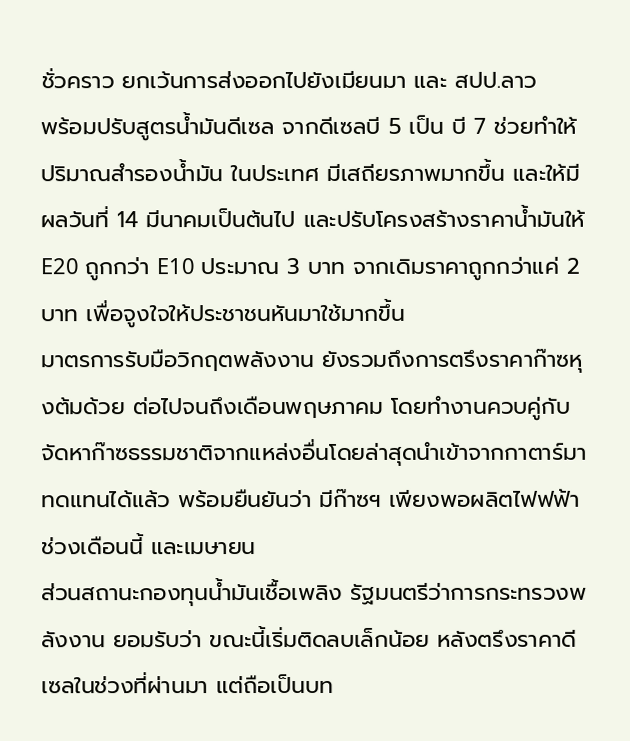ชั่วคราว ยกเว้นการส่งออกไปยังเมียนมา และ สปป.ลาว
พร้อมปรับสูตรน้ำมันดีเซล จากดีเซลบี 5 เป็น บี 7 ช่วยทำให้ปริมาณสำรองน้ำมัน ในประเทศ มีเสถียรภาพมากขึ้น และให้มีผลวันที่ 14 มีนาคมเป็นต้นไป และปรับโครงสร้างราคาน้ำมันให้ E20 ถูกกว่า E10 ประมาณ 3 บาท จากเดิมราคาถูกกว่าแค่ 2 บาท เพื่อจูงใจให้ประชาชนหันมาใช้มากขึ้น
มาตรการรับมือวิกฤตพลังงาน ยังรวมถึงการตรึงราคาก๊าซหุงต้มด้วย ต่อไปจนถึงเดือนพฤษภาคม โดยทำงานควบคู่กับจัดหาก๊าซธรรมชาติจากแหล่งอื่นโดยล่าสุดนำเข้าจากกาตาร์มาทดแทนได้แล้ว พร้อมยืนยันว่า มีก๊าซฯ เพียงพอผลิตไฟฟฟ้าช่วงเดือนนี้ และเมษายน
ส่วนสถานะกองทุนน้ำมันเชื้อเพลิง รัฐมนตรีว่าการกระทรวงพลังงาน ยอมรับว่า ขณะนี้เริ่มติดลบเล็กน้อย หลังตรึงราคาดีเซลในช่วงที่ผ่านมา แต่ถือเป็นบท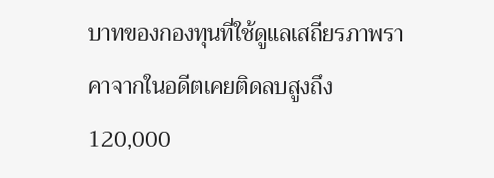บาทของกองทุนที่ใช้ดูแลเสถียรภาพราคาจากในอดีตเคยติดลบสูงถึง 120,000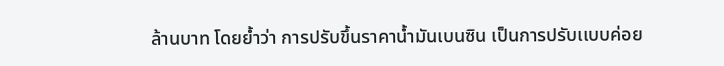ล้านบาท โดยย้ำว่า การปรับขึ้นราคาน้ำมันเบนซิน เป็นการปรับเเบบค่อย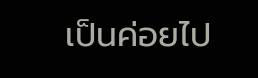เป็นค่อยไป